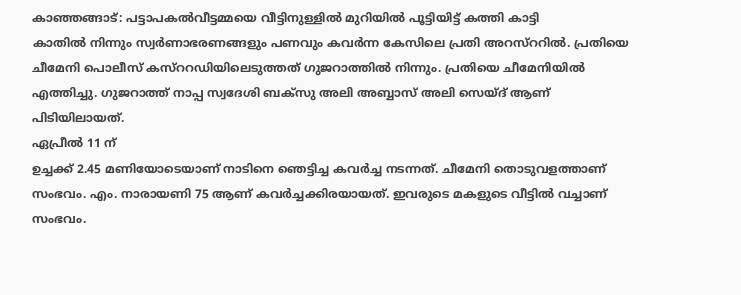കാഞ്ഞങ്ങാട്: പട്ടാപകൽവീട്ടമ്മയെ വീട്ടിനുള്ളിൽ മുറിയിൽ പൂട്ടിയിട്ട് കത്തി കാട്ടി
കാതിൽ നിന്നും സ്വർണാഭരണങ്ങളും പണവും കവർന്ന കേസിലെ പ്രതി അറസ്ററിൽ. പ്രതിയെ ചീമേനി പൊലീസ് കസ്ററഡിയിലെടുത്തത് ഗുജറാത്തിൽ നിന്നും. പ്രതിയെ ചീമേനിയിൽ എത്തിച്ചു. ഗുജറാത്ത് നാപ്പ സ്വദേശി ബക്സു അലി അബ്ബാസ് അലി സെയ്ദ് ആണ് പിടിയിലായത്.
ഏപ്രീൽ 11 ന്
ഉച്ചക്ക് 2.45 മണിയോടെയാണ് നാടിനെ ഞെട്ടിച്ച കവർച്ച നടന്നത്. ചീമേനി തൊടുവളത്താണ് സംഭവം. എം. നാരായണി 75 ആണ് കവർച്ചക്കിരയായത്. ഇവരുടെ മകളുടെ വീട്ടിൽ വച്ചാണ് സംഭവം.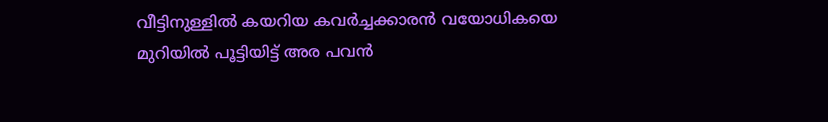വീട്ടിനുള്ളിൽ കയറിയ കവർച്ചക്കാരൻ വയോധികയെ മുറിയിൽ പൂട്ടിയിട്ട് അര പവൻ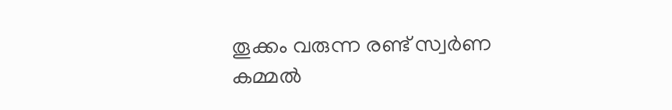തൂക്കം വരുന്ന രണ്ട് സ്വർണ കമ്മൽ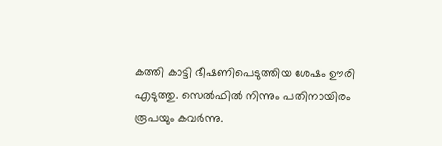കത്തി കാട്ടി ഭീഷണിപെടുത്തിയ ശേഷം ഊരി എടുത്തു. സെൽഫിൽ നിന്നും പതിനായിരം രൂപയും കവർന്നു.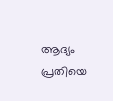ആദ്യം പ്രതിയെ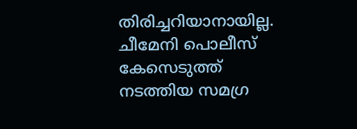തിരിച്ചറിയാനായില്ല. ചീമേനി പൊലീസ് കേസെടുത്ത് നടത്തിയ സമഗ്ര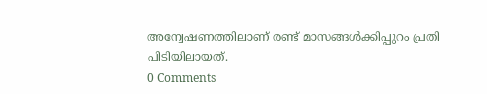അന്വേഷണത്തിലാണ് രണ്ട് മാസങ്ങൾക്കിപ്പുറം പ്രതി പിടിയിലായത്.
0 Comments